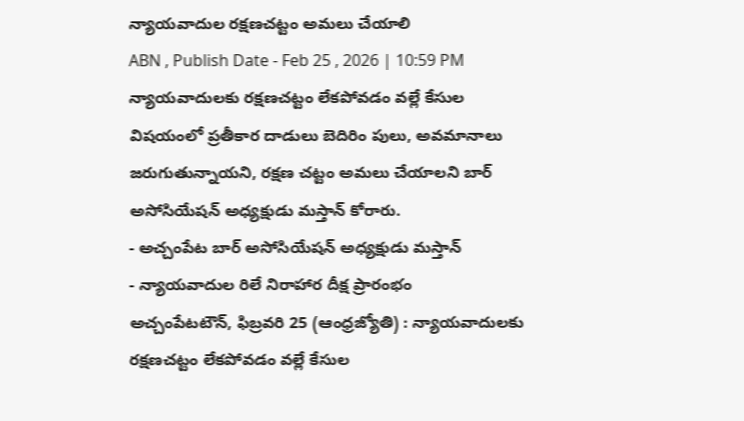న్యాయవాదుల రక్షణచట్టం అమలు చేయాలి
ABN , Publish Date - Feb 25 , 2026 | 10:59 PM
న్యాయవాదులకు రక్షణచట్టం లేకపోవడం వల్లే కేసుల విషయంలో ప్రతీకార దాడులు బెదిరిం పులు, అవమానాలు జరుగుతున్నాయని, రక్షణ చట్టం అమలు చేయాలని బార్ అసోసియేషన్ అధ్యక్షుడు మస్తాన్ కోరారు.
- అచ్చంపేట బార్ అసోసియేషన్ అధ్యక్షుడు మస్తాన్
- న్యాయవాదుల రిలే నిరాహార దీక్ష ప్రారంభం
అచ్చంపేటటౌన్, ఫిబ్రవరి 25 (ఆంధ్రజ్యోతి) : న్యాయవాదులకు రక్షణచట్టం లేకపోవడం వల్లే కేసుల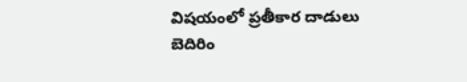విషయంలో ప్రతీకార దాడులు బెదిరిం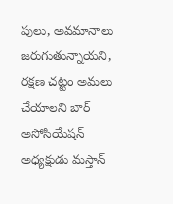పులు, అవమానాలు జరుగుతున్నాయని, రక్షణ చట్టం అమలు చేయాలని బార్ అసోసియేషన్ అధ్యక్షుడు మస్తాన్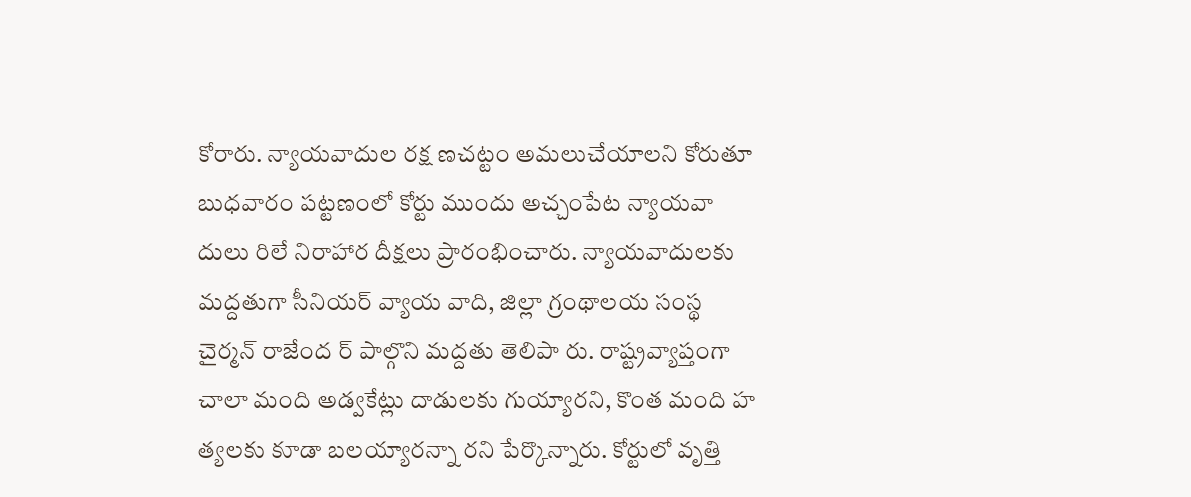కోరారు. న్యాయవాదుల రక్ష ణచట్టం అమలుచేయాలని కోరుతూ బుధవారం పట్టణంలో కోర్టు ముందు అచ్చంపేట న్యాయవా దులు రిలే నిరాహార దీక్షలు ప్రారంభించారు. న్యాయవాదులకు మద్దతుగా సీనియర్ వ్యాయ వాది, జిల్లా గ్రంథాలయ సంస్థ చైర్మన్ రాజేంద ర్ పాల్గొని మద్దతు తెలిపా రు. రాష్ట్రవ్యాప్తంగా చాలా మంది అడ్వకేట్లు దాడులకు గుయ్యారని, కొంత మంది హ త్యలకు కూడా బలయ్యారన్నా రని పేర్కొన్నారు. కోర్టులో వృత్తి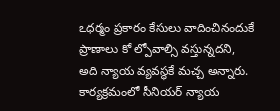ఽధర్మం ప్రకారం కేసులు వాదించినందుకే ప్రాణాలు కో ల్పోవాల్సి వస్తున్నదని, అది న్యాయ వ్యవస్థకే మచ్చ అన్నారు. కార్యక్రమంలో సీనియర్ న్యాయ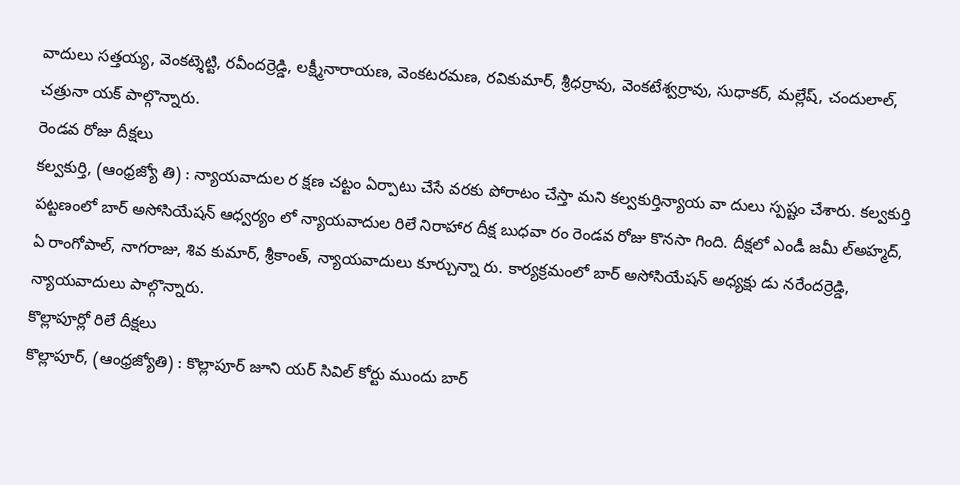వాదులు సత్తయ్య, వెంకట్శెట్టి, రవీందర్రెడ్డి, లక్ష్మీనారాయణ, వెంకటరమణ, రవికుమార్, శ్రీధర్రావు, వెంకటేశ్వర్రావు, సుధాకర్, మల్లేష్, చందులాల్, చత్రునా యక్ పాల్గొన్నారు.
రెండవ రోజు దీక్షలు
కల్వకుర్తి, (ఆంధ్రజ్యో తి) : న్యాయవాదుల ర క్షణ చట్టం ఏర్పాటు చేసే వరకు పోరాటం చేస్తా మని కల్వకుర్తిన్యాయ వా దులు స్పష్టం చేశారు. కల్వకుర్తి పట్టణంలో బార్ అసోసియేషన్ ఆధ్వర్యం లో న్యాయవాదుల రిలే నిరాహార దీక్ష బుధవా రం రెండవ రోజు కొనసా గింది. దీక్షలో ఎండీ జమీ ల్అహ్మద్, ఏ రాంగోపాల్, నాగరాజు, శివ కుమార్, శ్రీకాంత్, న్యాయవాదులు కూర్చున్నా రు. కార్యక్రమంలో బార్ అసోసియేషన్ అధ్యక్షు డు నరేందర్రెడ్డి, న్యాయవాదులు పాల్గొన్నారు.
కొల్లాపూర్లో రిలే దీక్షలు
కొల్లాపూర్, (ఆంధ్రజ్యోతి) : కొల్లాపూర్ జూని యర్ సివిల్ కోర్టు ముందు బార్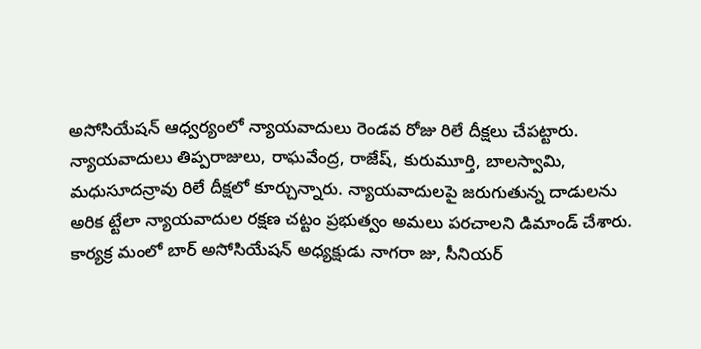అసోసియేషన్ ఆధ్వర్యంలో న్యాయవాదులు రెండవ రోజు రిలే దీక్షలు చేపట్టారు. న్యాయవాదులు తిప్పరాజులు, రాఘవేంద్ర, రాజేష్, కురుమూర్తి, బాలస్వామి, మధుసూదన్రావు రిలే దీక్షలో కూర్చున్నారు. న్యాయవాదులపై జరుగుతున్న దాడులను అరిక ట్టేలా న్యాయవాదుల రక్షణ చట్టం ప్రభుత్వం అమలు పరచాలని డిమాండ్ చేశారు. కార్యక్ర మంలో బార్ అసోసియేషన్ అధ్యక్షుడు నాగరా జు, సీనియర్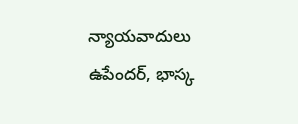న్యాయవాదులు ఉపేందర్, భాస్క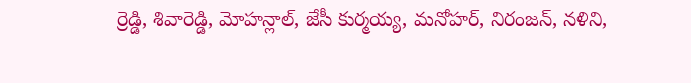ర్రెడ్డి, శివారెడ్డి, మోహన్లాల్, జేసీ కుర్మయ్య, మనోహర్, నిరంజన్, నళిని,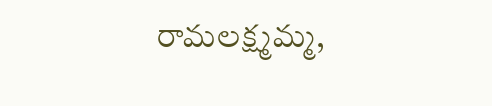రామలక్ష్మమ్మ,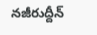నజీరుద్దీన్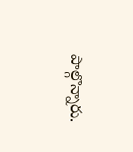పాల్గొన్నారు.